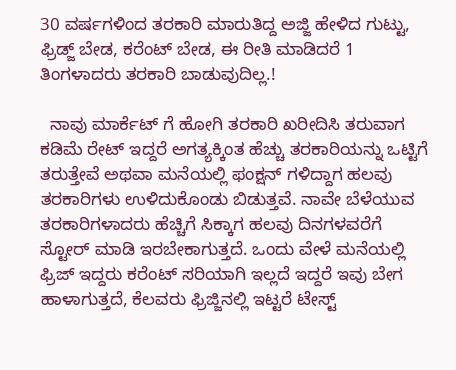30 ವರ್ಷಗಳಿಂದ ತರಕಾರಿ ಮಾರುತಿದ್ದ ಅಜ್ಜಿ ಹೇಳಿದ ಗುಟ್ಟು, ಫ್ರಿಡ್ಜ್ ಬೇಡ, ಕರೆಂಟ್ ಬೇಡ, ಈ ರೀತಿ ಮಾಡಿದರೆ 1 ತಿಂಗಳಾದರು ತರಕಾರಿ ಬಾಡುವುದಿಲ್ಲ.!

  ನಾವು ಮಾರ್ಕೆಟ್ ಗೆ ಹೋಗಿ ತರಕಾರಿ ಖರೀದಿಸಿ ತರುವಾಗ ಕಡಿಮೆ ರೇಟ್ ಇದ್ದರೆ ಅಗತ್ಯಕ್ಕಿಂತ ಹೆಚ್ಚು ತರಕಾರಿಯನ್ನು ಒಟ್ಟಿಗೆ ತರುತ್ತೇವೆ ಅಥವಾ ಮನೆಯಲ್ಲಿ ಫಂಕ್ಷನ್ ಗಳಿದ್ದಾಗ ಹಲವು ತರಕಾರಿಗಳು ಉಳಿದುಕೊಂಡು ಬಿಡುತ್ತವೆ. ನಾವೇ ಬೆಳೆಯುವ ತರಕಾರಿಗಳಾದರು ಹೆಚ್ಚಿಗೆ ಸಿಕ್ಕಾಗ ಹಲವು ದಿನಗಳವರೆಗೆ ಸ್ಟೋರ್ ಮಾಡಿ ಇರಬೇಕಾಗುತ್ತದೆ. ಒಂದು ವೇಳೆ ಮನೆಯಲ್ಲಿ ಫ್ರಿಜ್ ಇದ್ದರು ಕರೆಂಟ್ ಸರಿಯಾಗಿ ಇಲ್ಲದೆ ಇದ್ದರೆ ಇವು ಬೇಗ ಹಾಳಾಗುತ್ತದೆ, ಕೆಲವರು ಫ್ರಿಜ್ಜಿನಲ್ಲಿ ಇಟ್ಟರೆ ಟೇಸ್ಟ್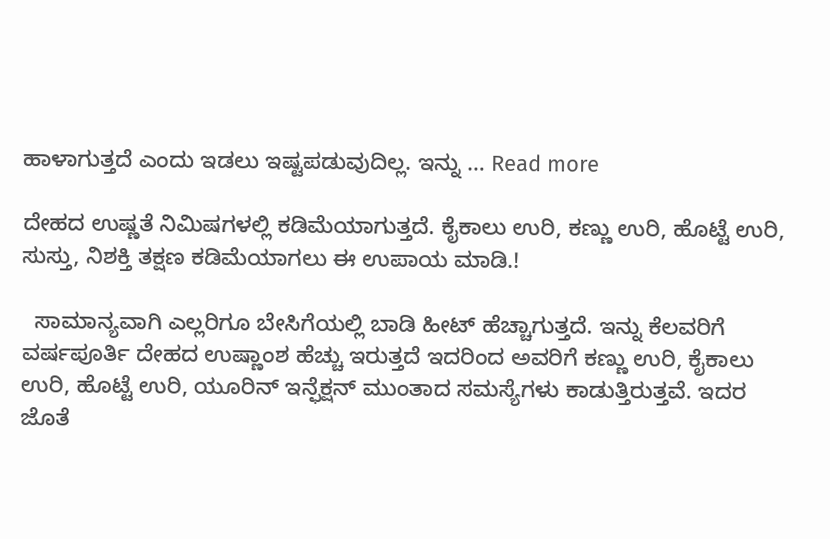ಹಾಳಾಗುತ್ತದೆ ಎಂದು ಇಡಲು ಇಷ್ಟಪಡುವುದಿಲ್ಲ. ಇನ್ನು … Read more

ದೇಹದ ಉಷ್ಣತೆ ನಿಮಿಷಗಳಲ್ಲಿ ಕಡಿಮೆಯಾಗುತ್ತದೆ. ಕೈಕಾಲು ಉರಿ, ಕಣ್ಣು ಉರಿ, ಹೊಟ್ಟೆ ಉರಿ, ಸುಸ್ತು, ನಿಶಕ್ತಿ ತಕ್ಷಣ ಕಡಿಮೆಯಾಗಲು ಈ ಉಪಾಯ ಮಾಡಿ.!

  ಸಾಮಾನ್ಯವಾಗಿ ಎಲ್ಲರಿಗೂ ಬೇಸಿಗೆಯಲ್ಲಿ ಬಾಡಿ ಹೀಟ್ ಹೆಚ್ಚಾಗುತ್ತದೆ. ಇನ್ನು ಕೆಲವರಿಗೆ ವರ್ಷಪೂರ್ತಿ ದೇಹದ ಉಷ್ಣಾಂಶ ಹೆಚ್ಚು ಇರುತ್ತದೆ ಇದರಿಂದ ಅವರಿಗೆ ಕಣ್ಣು ಉರಿ, ಕೈಕಾಲು ಉರಿ, ಹೊಟ್ಟೆ ಉರಿ, ಯೂರಿನ್ ಇನ್ಫೆಕ್ಷನ್ ಮುಂತಾದ ಸಮಸ್ಯೆಗಳು ಕಾಡುತ್ತಿರುತ್ತವೆ. ಇದರ ಜೊತೆ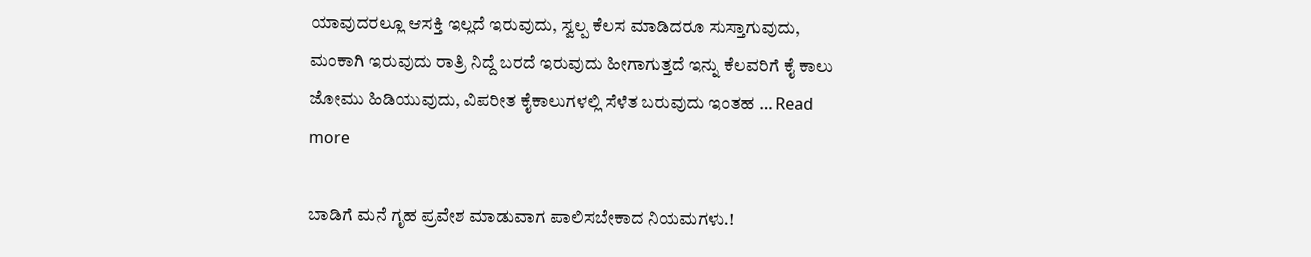ಯಾವುದರಲ್ಲೂ ಆಸಕ್ತಿ ಇಲ್ಲದೆ ಇರುವುದು, ಸ್ವಲ್ಪ ಕೆಲಸ ಮಾಡಿದರೂ ಸುಸ್ತಾಗುವುದು, ಮಂಕಾಗಿ ಇರುವುದು ರಾತ್ರಿ ನಿದ್ದೆ ಬರದೆ ಇರುವುದು ಹೀಗಾಗುತ್ತದೆ ಇನ್ನು ಕೆಲವರಿಗೆ ಕೈ ಕಾಲು ಜೋಮು ಹಿಡಿಯುವುದು, ವಿಪರೀತ ಕೈಕಾಲುಗಳಲ್ಲಿ ಸೆಳೆತ ಬರುವುದು ಇಂತಹ … Read more

ಬಾಡಿಗೆ ಮನೆ ಗೃಹ ಪ್ರವೇಶ ಮಾಡುವಾಗ ಪಾಲಿಸಬೇಕಾದ ನಿಯಮಗಳು.!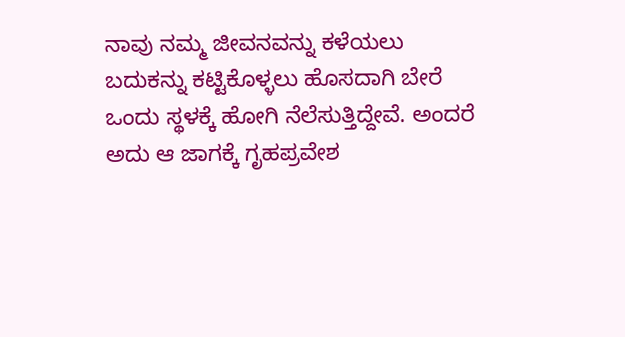ನಾವು ನಮ್ಮ ಜೀವನವನ್ನು ಕಳೆಯಲು ಬದುಕನ್ನು ಕಟ್ಟಿಕೊಳ್ಳಲು ಹೊಸದಾಗಿ ಬೇರೆ ಒಂದು ಸ್ಥಳಕ್ಕೆ ಹೋಗಿ ನೆಲೆಸುತ್ತಿದ್ದೇವೆ. ಅಂದರೆ ಅದು ಆ ಜಾಗಕ್ಕೆ ಗೃಹಪ್ರವೇಶ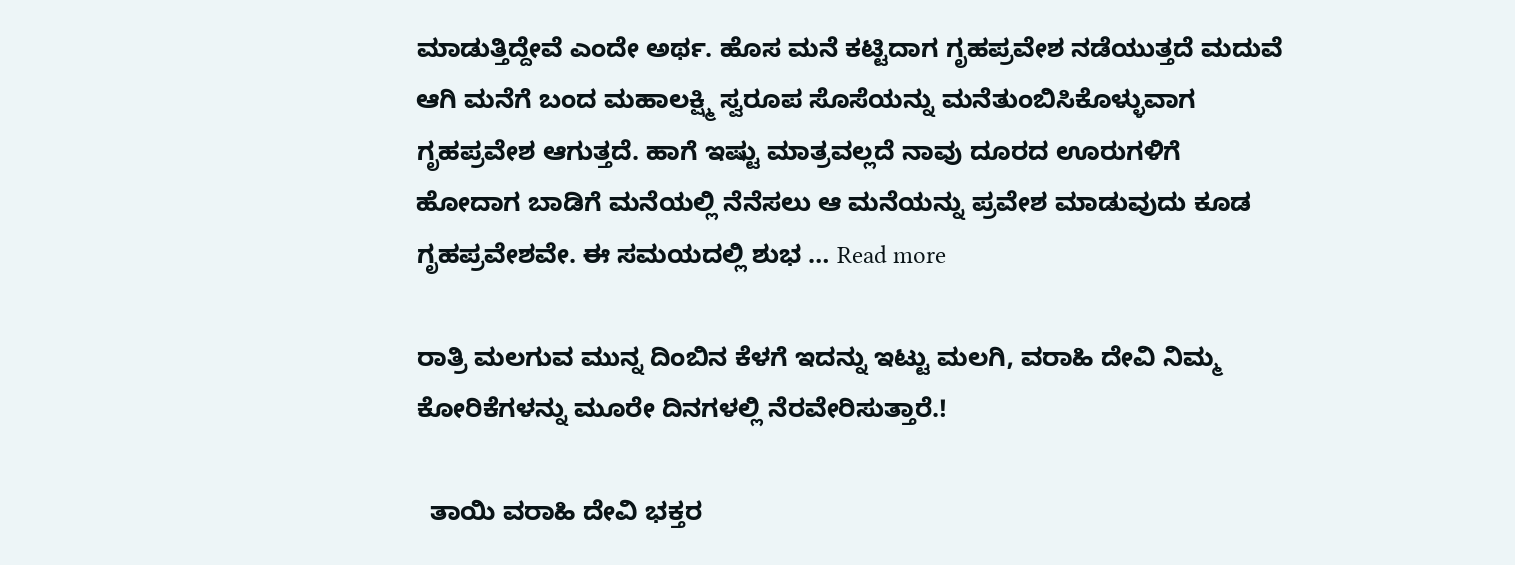ಮಾಡುತ್ತಿದ್ದೇವೆ ಎಂದೇ ಅರ್ಥ. ಹೊಸ ಮನೆ ಕಟ್ಟಿದಾಗ ಗೃಹಪ್ರವೇಶ ನಡೆಯುತ್ತದೆ ಮದುವೆ ಆಗಿ ಮನೆಗೆ ಬಂದ ಮಹಾಲಕ್ಷ್ಮಿ ಸ್ವರೂಪ ಸೊಸೆಯನ್ನು ಮನೆತುಂಬಿಸಿಕೊಳ್ಳುವಾಗ ಗೃಹಪ್ರವೇಶ ಆಗುತ್ತದೆ. ಹಾಗೆ ಇಷ್ಟು ಮಾತ್ರವಲ್ಲದೆ ನಾವು ದೂರದ ಊರುಗಳಿಗೆ ಹೋದಾಗ ಬಾಡಿಗೆ ಮನೆಯಲ್ಲಿ ನೆನೆಸಲು ಆ ಮನೆಯನ್ನು ಪ್ರವೇಶ ಮಾಡುವುದು ಕೂಡ ಗೃಹಪ್ರವೇಶವೇ. ಈ ಸಮಯದಲ್ಲಿ ಶುಭ … Read more

ರಾತ್ರಿ ಮಲಗುವ ಮುನ್ನ ದಿಂಬಿನ ಕೆಳಗೆ ಇದನ್ನು ಇಟ್ಟು ಮಲಗಿ, ವರಾಹಿ ದೇವಿ ನಿಮ್ಮ ಕೋರಿಕೆಗಳನ್ನು ಮೂರೇ ದಿನಗಳಲ್ಲಿ ನೆರವೇರಿಸುತ್ತಾರೆ.!

  ತಾಯಿ ವರಾಹಿ ದೇವಿ ಭಕ್ತರ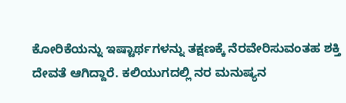ಕೋರಿಕೆಯನ್ನು ಇಷ್ಟಾರ್ಥಗಳನ್ನು ತಕ್ಷಣಕ್ಕೆ ನೆರವೇರಿಸುವಂತಹ ಶಕ್ತಿ ದೇವತೆ ಆಗಿದ್ದಾರೆ. ಕಲಿಯುಗದಲ್ಲಿ ನರ ಮನುಷ್ಯನ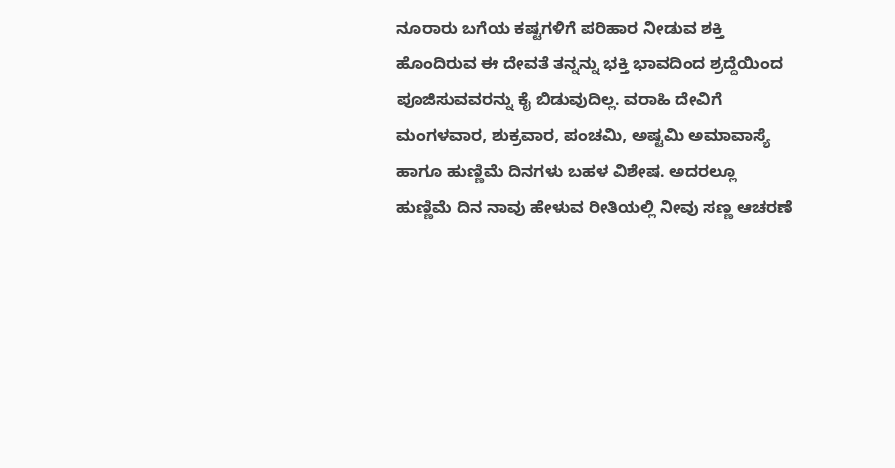ನೂರಾರು ಬಗೆಯ ಕಷ್ಟಗಳಿಗೆ ಪರಿಹಾರ ನೀಡುವ ಶಕ್ತಿ ಹೊಂದಿರುವ ಈ ದೇವತೆ ತನ್ನನ್ನು ಭಕ್ತಿ ಭಾವದಿಂದ ಶ್ರದ್ದೆಯಿಂದ ಪೂಜಿಸುವವರನ್ನು ಕೈ ಬಿಡುವುದಿಲ್ಲ. ವರಾಹಿ ದೇವಿಗೆ ಮಂಗಳವಾರ, ಶುಕ್ರವಾರ, ಪಂಚಮಿ, ಅಷ್ಟಮಿ ಅಮಾವಾಸ್ಯೆ ಹಾಗೂ ಹುಣ್ಣಿಮೆ ದಿನಗಳು ಬಹಳ ವಿಶೇಷ. ಅದರಲ್ಲೂ ಹುಣ್ಣಿಮೆ ದಿನ ನಾವು ಹೇಳುವ ರೀತಿಯಲ್ಲಿ ನೀವು ಸಣ್ಣ ಆಚರಣೆ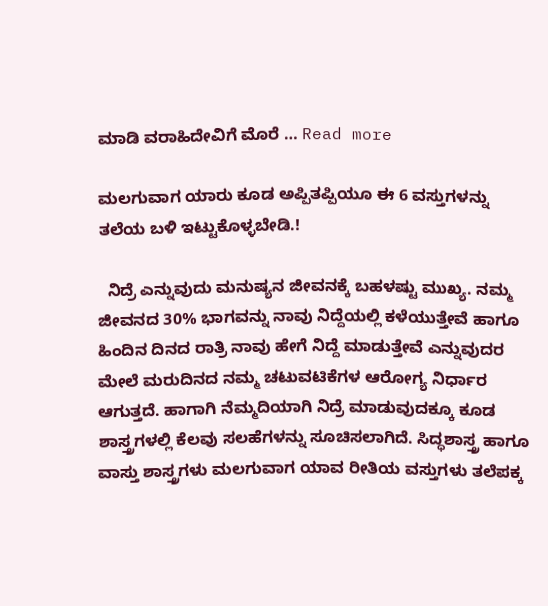ಮಾಡಿ ವರಾಹಿದೇವಿಗೆ ಮೊರೆ … Read more

ಮಲಗುವಾಗ ಯಾರು ಕೂಡ ಅಪ್ಪಿತಪ್ಪಿಯೂ ಈ 6 ವಸ್ತುಗಳನ್ನು ತಲೆಯ ಬಳಿ ಇಟ್ಟುಕೊಳ್ಳಬೇಡಿ.!

  ನಿದ್ರೆ ಎನ್ನುವುದು ಮನುಷ್ಯನ ಜೀವನಕ್ಕೆ ಬಹಳಷ್ಟು ಮುಖ್ಯ. ನಮ್ಮ ಜೀವನದ 30% ಭಾಗವನ್ನು ನಾವು ನಿದ್ದೆಯಲ್ಲಿ ಕಳೆಯುತ್ತೇವೆ ಹಾಗೂ ಹಿಂದಿನ ದಿನದ ರಾತ್ರಿ ನಾವು ಹೇಗೆ ನಿದ್ದೆ ಮಾಡುತ್ತೇವೆ ಎನ್ನುವುದರ ಮೇಲೆ ಮರುದಿನದ ನಮ್ಮ ಚಟುವಟಿಕೆಗಳ ಆರೋಗ್ಯ ನಿರ್ಧಾರ ಆಗುತ್ತದೆ. ಹಾಗಾಗಿ ನೆಮ್ಮದಿಯಾಗಿ ನಿದ್ರೆ ಮಾಡುವುದಕ್ಕೂ ಕೂಡ ಶಾಸ್ತ್ರಗಳಲ್ಲಿ ಕೆಲವು ಸಲಹೆಗಳನ್ನು ಸೂಚಿಸಲಾಗಿದೆ. ಸಿದ್ಧಶಾಸ್ತ್ರ ಹಾಗೂ ವಾಸ್ತು ಶಾಸ್ತ್ರಗಳು ಮಲಗುವಾಗ ಯಾವ ರೀತಿಯ ವಸ್ತುಗಳು ತಲೆಪಕ್ಕ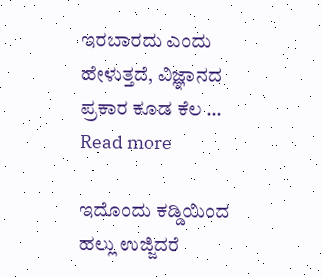ಇರಬಾರದು ಎಂದು ಹೇಳುತ್ತದೆ, ವಿಜ್ಞಾನದ ಪ್ರಕಾರ ಕೂಡ ಕೆಲ … Read more

ಇದೊಂದು ಕಡ್ಡಿಯಿಂದ ಹಲ್ಲು ಉಜ್ಜಿದರೆ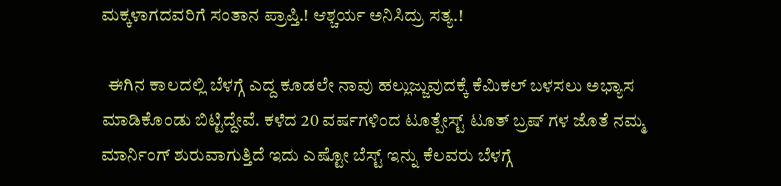ಮಕ್ಕಳಾಗದವರಿಗೆ ಸಂತಾನ ಪ್ರಾಪ್ತಿ.! ಆಶ್ಚರ್ಯ ಅನಿಸಿದ್ರು ಸತ್ಯ.!

  ಈಗಿನ ಕಾಲದಲ್ಲಿ ಬೆಳಗ್ಗೆ ಎದ್ದ ಕೂಡಲೇ ನಾವು ಹಲ್ಲುಜ್ಜುವುದಕ್ಕೆ ಕೆಮಿಕಲ್ ಬಳಸಲು ಅಭ್ಯಾಸ ಮಾಡಿಕೊಂಡು ಬಿಟ್ಟಿದ್ದೇವೆ. ಕಳೆದ 20 ವರ್ಷಗಳಿಂದ ಟೂತ್ಪೇಸ್ಟ್ ಟೂತ್ ಬ್ರಷ್ ಗಳ ಜೊತೆ ನಮ್ಮ ಮಾರ್ನಿಂಗ್ ಶುರುವಾಗುತ್ತಿದೆ ಇದು ಎಷ್ಟೋ ಬೆಸ್ಟ್ ಇನ್ನು ಕೆಲವರು ಬೆಳಗ್ಗೆ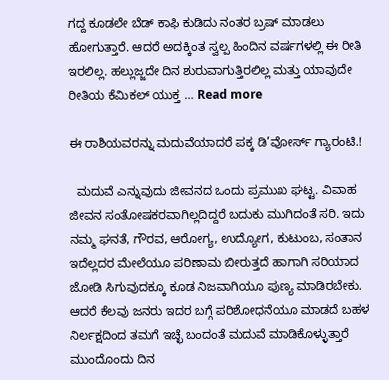ಗದ್ದ ಕೂಡಲೇ ಬೆಡ್ ಕಾಫಿ ಕುಡಿದು ನಂತರ ಬ್ರಷ್ ಮಾಡಲು ಹೋಗುತ್ತಾರೆ. ಆದರೆ ಅದಕ್ಕಿಂತ ಸ್ವಲ್ಪ ಹಿಂದಿನ ವರ್ಷಗಳಲ್ಲಿ ಈ ರೀತಿ ಇರಲಿಲ್ಲ. ಹಲ್ಲುಜ್ಜದೇ ದಿನ ಶುರುವಾಗುತ್ತಿರಲಿಲ್ಲ ಮತ್ತು ಯಾವುದೇ ರೀತಿಯ ಕೆಮಿಕಲ್ ಯುಕ್ತ … Read more

ಈ ರಾಶಿಯವರನ್ನು ಮದುವೆಯಾದರೆ ಪಕ್ಕ ಡಿ’ವೋರ್ಸ್ ಗ್ಯಾರಂಟಿ.!

  ಮದುವೆ ಎನ್ನುವುದು ಜೀವನದ ಒಂದು ಪ್ರಮುಖ ಘಟ್ಟ. ವಿವಾಹ ಜೀವನ ಸಂತೋಷಕರವಾಗಿಲ್ಲದಿದ್ದರೆ ಬದುಕು ಮುಗಿದಂತೆ ಸರಿ. ಇದು ನಮ್ಮ ಘನತೆ, ಗೌರವ, ಆರೋಗ್ಯ, ಉದ್ಯೋಗ, ಕುಟುಂಬ, ಸಂತಾನ ಇದೆಲ್ಲದರ ಮೇಲೆಯೂ ಪರಿಣಾಮ ಬೀರುತ್ತದೆ ಹಾಗಾಗಿ ಸರಿಯಾದ ಜೋಡಿ ಸಿಗುವುದಕ್ಕೂ ಕೂಡ ನಿಜವಾಗಿಯೂ ಪುಣ್ಯ ಮಾಡಿರಬೇಕು. ಆದರೆ ಕೆಲವು ಜನರು ಇದರ ಬಗ್ಗೆ ಪರಿಶೋಧನೆಯೂ ಮಾಡದೆ ಬಹಳ ನಿರ್ಲಕ್ಷದಿಂದ ತಮಗೆ ಇಚ್ಛೆ ಬಂದಂತೆ ಮದುವೆ ಮಾಡಿಕೊಳ್ಳುತ್ತಾರೆ ಮುಂದೊಂದು ದಿನ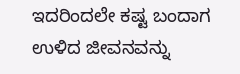ಇದರಿಂದಲೇ ಕಷ್ಟ ಬಂದಾಗ ಉಳಿದ ಜೀವನವನ್ನು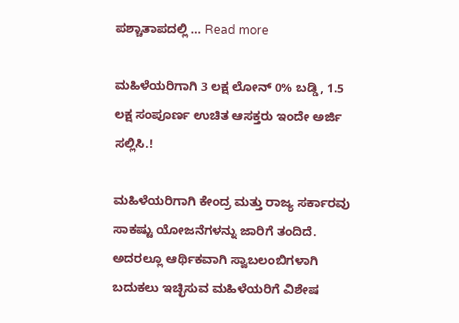ಪಶ್ಚಾತಾಪದಲ್ಲಿ … Read more

ಮಹಿಳೆಯರಿಗಾಗಿ 3 ಲಕ್ಷ ಲೋನ್ 0% ಬಡ್ಡಿ, 1.5 ಲಕ್ಷ ಸಂಪೂರ್ಣ ಉಚಿತ ಆಸಕ್ತರು ಇಂದೇ ಅರ್ಜಿ ಸಲ್ಲಿಸಿ.!

ಮಹಿಳೆಯರಿಗಾಗಿ ಕೇಂದ್ರ ಮತ್ತು ರಾಜ್ಯ ಸರ್ಕಾರವು ಸಾಕಷ್ಟು ಯೋಜನೆಗಳನ್ನು ಜಾರಿಗೆ ತಂದಿದೆ. ಅದರಲ್ಲೂ ಆರ್ಥಿಕವಾಗಿ ಸ್ವಾಬಲಂಬಿಗಳಾಗಿ ಬದುಕಲು ಇಚ್ಛಿಸುವ ಮಹಿಳೆಯರಿಗೆ ವಿಶೇಷ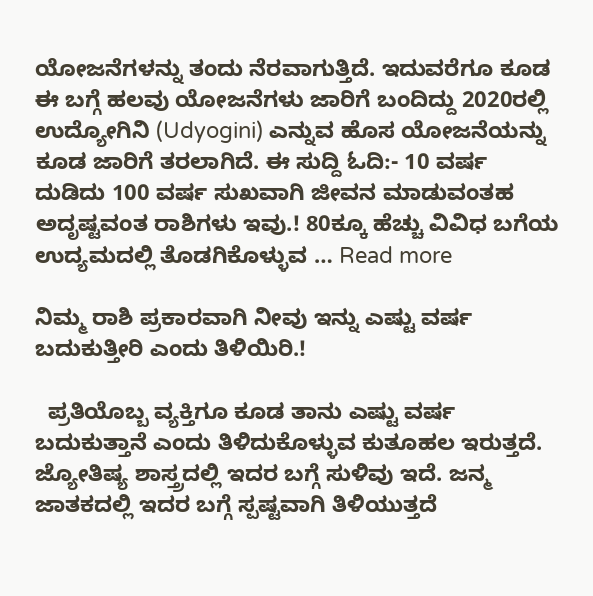ಯೋಜನೆಗಳನ್ನು ತಂದು ನೆರವಾಗುತ್ತಿದೆ. ಇದುವರೆಗೂ ಕೂಡ ಈ ಬಗ್ಗೆ ಹಲವು ಯೋಜನೆಗಳು ಜಾರಿಗೆ ಬಂದಿದ್ದು 2020ರಲ್ಲಿ ಉದ್ಯೋಗಿನಿ (Udyogini) ಎನ್ನುವ ಹೊಸ ಯೋಜನೆಯನ್ನು ಕೂಡ ಜಾರಿಗೆ ತರಲಾಗಿದೆ. ಈ ಸುದ್ದಿ ಓದಿ:- 10 ವರ್ಷ ದುಡಿದು 100 ವರ್ಷ ಸುಖವಾಗಿ ಜೀವನ ಮಾಡುವಂತಹ ಅದೃಷ್ಟವಂತ ರಾಶಿಗಳು ಇವು.! 80ಕ್ಕೂ ಹೆಚ್ಚು ವಿವಿಧ ಬಗೆಯ ಉದ್ಯಮದಲ್ಲಿ ತೊಡಗಿಕೊಳ್ಳುವ … Read more

ನಿಮ್ಮ ರಾಶಿ ಪ್ರಕಾರವಾಗಿ ನೀವು ಇನ್ನು ಎಷ್ಟು ವರ್ಷ ಬದುಕುತ್ತೀರಿ ಎಂದು ತಿಳಿಯಿರಿ.!

  ಪ್ರತಿಯೊಬ್ಬ ವ್ಯಕ್ತಿಗೂ ಕೂಡ ತಾನು ಎಷ್ಟು ವರ್ಷ ಬದುಕುತ್ತಾನೆ ಎಂದು ತಿಳಿದುಕೊಳ್ಳುವ ಕುತೂಹಲ ಇರುತ್ತದೆ. ಜ್ಯೋತಿಷ್ಯ ಶಾಸ್ತ್ರದಲ್ಲಿ ಇದರ ಬಗ್ಗೆ ಸುಳಿವು ಇದೆ. ಜನ್ಮ ಜಾತಕದಲ್ಲಿ ಇದರ ಬಗ್ಗೆ ಸ್ಪಷ್ಟವಾಗಿ ತಿಳಿಯುತ್ತದೆ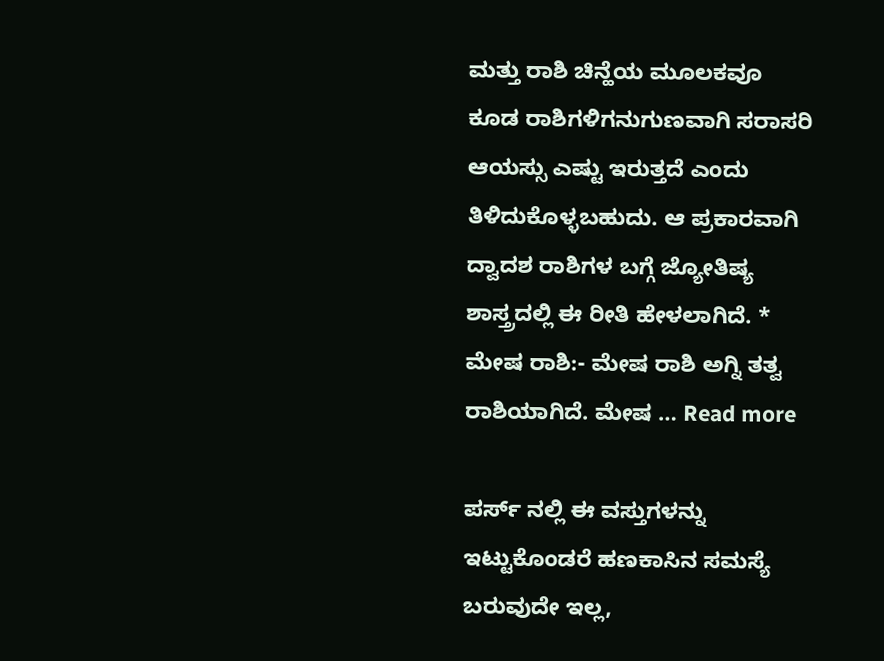ಮತ್ತು ರಾಶಿ ಚಿನ್ಹೆಯ ಮೂಲಕವೂ ಕೂಡ ರಾಶಿಗಳಿಗನುಗುಣವಾಗಿ ಸರಾಸರಿ ಆಯಸ್ಸು ಎಷ್ಟು ಇರುತ್ತದೆ ಎಂದು ತಿಳಿದುಕೊಳ್ಳಬಹುದು. ಆ ಪ್ರಕಾರವಾಗಿ ದ್ವಾದಶ ರಾಶಿಗಳ ಬಗ್ಗೆ ಜ್ಯೋತಿಷ್ಯ ಶಾಸ್ತ್ರದಲ್ಲಿ ಈ ರೀತಿ ಹೇಳಲಾಗಿದೆ. * ಮೇಷ ರಾಶಿ:- ಮೇಷ ರಾಶಿ ಅಗ್ನಿ ತತ್ವ ರಾಶಿಯಾಗಿದೆ. ಮೇಷ … Read more

ಪರ್ಸ್ ನಲ್ಲಿ ಈ ವಸ್ತುಗಳನ್ನು ಇಟ್ಟುಕೊಂಡರೆ ಹಣಕಾಸಿನ ಸಮಸ್ಯೆ ಬರುವುದೇ ಇಲ್ಲ,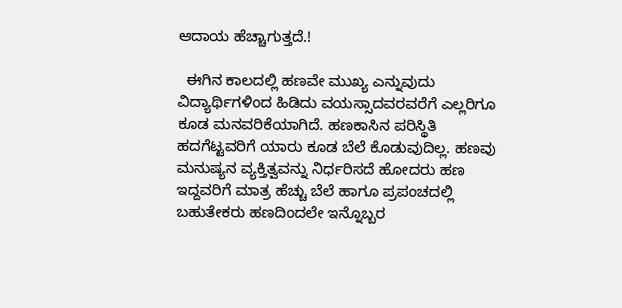ಆದಾಯ ಹೆಚ್ಚಾಗುತ್ತದೆ.!

  ಈಗಿನ ಕಾಲದಲ್ಲಿ ಹಣವೇ ಮುಖ್ಯ ಎನ್ನುವುದು ವಿದ್ಯಾರ್ಥಿಗಳಿಂದ ಹಿಡಿದು ವಯಸ್ಸಾದವರವರೆಗೆ ಎಲ್ಲರಿಗೂ ಕೂಡ ಮನವರಿಕೆಯಾಗಿದೆ. ಹಣಕಾಸಿನ ಪರಿಸ್ಥಿತಿ ಹದಗೆಟ್ಟವರಿಗೆ ಯಾರು ಕೂಡ ಬೆಲೆ ಕೊಡುವುದಿಲ್ಲ. ಹಣವು ಮನುಷ್ಯನ ವ್ಯಕ್ತಿತ್ವವನ್ನು ನಿರ್ಧರಿಸದೆ ಹೋದರು ಹಣ ಇದ್ದವರಿಗೆ ಮಾತ್ರ ಹೆಚ್ಚು ಬೆಲೆ ಹಾಗೂ ಪ್ರಪಂಚದಲ್ಲಿ ಬಹುತೇಕರು ಹಣದಿಂದಲೇ ಇನ್ನೊಬ್ಬರ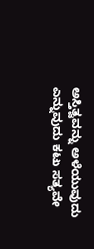ಅಸ್ತಿತ್ವವನ್ನು ಅಳೆಯುವುದು ಎನ್ನುವುದು ಕಟು ಸತ್ಯವೇ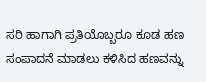ಸರಿ ಹಾಗಾಗಿ ಪ್ರತಿಯೊಬ್ಬರೂ ಕೂಡ ಹಣ ಸಂಪಾದನೆ ಮಾಡಲು ಕಳಿಸಿದ ಹಣವನ್ನು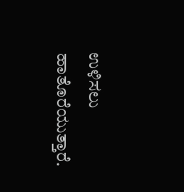ಉಳಿಸಲು ಹಾತೊರೆಯುತ್ತಾರೆ.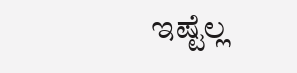ಇಷ್ಟೆಲ್ಲ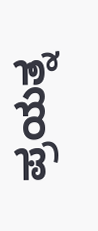ಪ್ರಯತ್ನ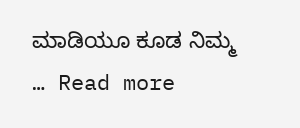ಮಾಡಿಯೂ ಕೂಡ ನಿಮ್ಮ … Read more